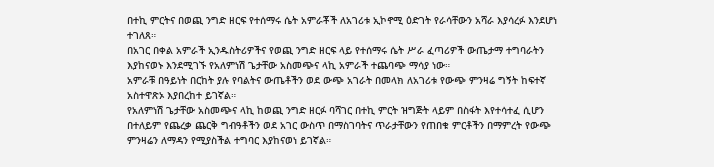በተኪ ምርትና በወጪ ንግድ ዘርፍ የተሰማሩ ሴት አምራቾች ለአገሪቱ ኢኮኖሚ ዕድገት የራሳቸውን አሻራ እያሳረፉ እንደሆነ ተገለጸ።
በአገር በቀል አምራች ኢንዱስትሪዎችና የወጪ ንግድ ዘርፍ ላይ የተሰማሩ ሴት ሥራ ፈጣሪዎች ውጤታማ ተግባራትን እያከናወኑ እንደሚገኙ የአለምነሽ ጌታቸው አስመጭና ላኪ አምራች ተጨባጭ ማሳያ ነው።
አምራቹ በዓይነት በርከት ያሉ የባልትና ውጤቶችን ወደ ውጭ አገራት በመላክ ለአገሪቱ የውጭ ምንዛሬ ግኝት ከፍተኛ አስተዋጽኦ እያበረከተ ይገኛል።
የአለምነሽ ጌታቸው አስመጭና ላኪ ከወጪ ንግድ ዘርፉ ባሻገር በተኪ ምርት ዝግጅት ላይም በስፋት እየተሳተፈ ሲሆን በተለይም የጨረቃ ጨርቅ ግብዓቶችን ወደ አገር ውስጥ በማስገባትና ጥራታቸውን የጠበቁ ምርቶችን በማምረት የውጭ ምንዛሬን ለማዳን የሚያስችል ተግባር እያከናወነ ይገኛል።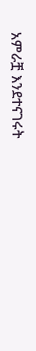አምራቿ እንደተናገሩት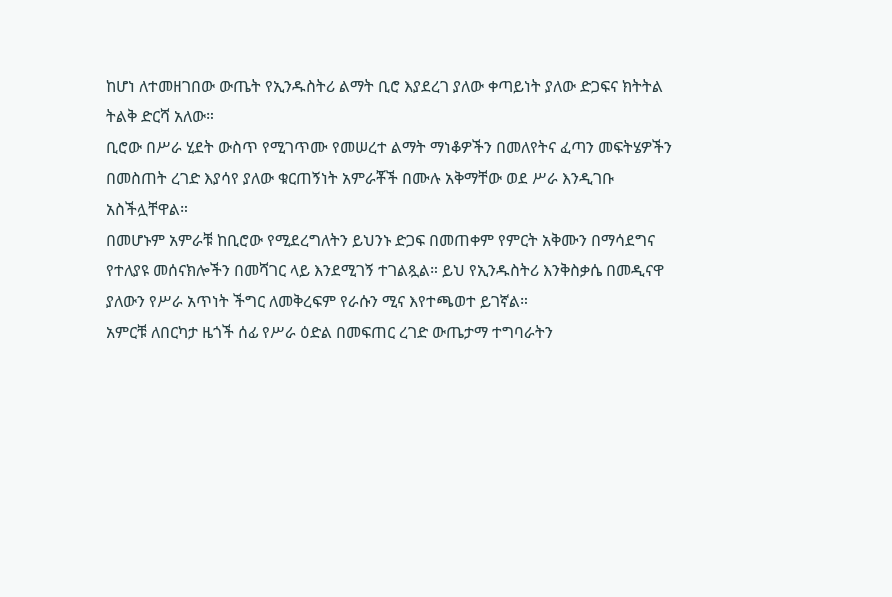ከሆነ ለተመዘገበው ውጤት የኢንዱስትሪ ልማት ቢሮ እያደረገ ያለው ቀጣይነት ያለው ድጋፍና ክትትል ትልቅ ድርሻ አለው።
ቢሮው በሥራ ሂደት ውስጥ የሚገጥሙ የመሠረተ ልማት ማነቆዎችን በመለየትና ፈጣን መፍትሄዎችን በመስጠት ረገድ እያሳየ ያለው ቁርጠኝነት አምራቾች በሙሉ አቅማቸው ወደ ሥራ እንዲገቡ አስችሏቸዋል።
በመሆኑም አምራቹ ከቢሮው የሚደረግለትን ይህንኑ ድጋፍ በመጠቀም የምርት አቅሙን በማሳደግና የተለያዩ መሰናክሎችን በመሻገር ላይ እንደሚገኝ ተገልጿል። ይህ የኢንዱስትሪ እንቅስቃሴ በመዲናዋ ያለውን የሥራ አጥነት ችግር ለመቅረፍም የራሱን ሚና እየተጫወተ ይገኛል።
አምርቹ ለበርካታ ዜጎች ሰፊ የሥራ ዕድል በመፍጠር ረገድ ውጤታማ ተግባራትን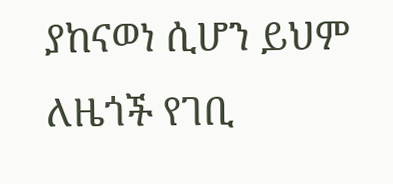ያከናወነ ሲሆን ይህም ለዜጎች የገቢ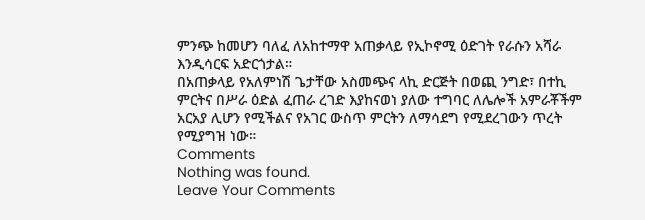ምንጭ ከመሆን ባለፈ ለአከተማዋ አጠቃላይ የኢኮኖሚ ዕድገት የራሱን አሻራ እንዲሳርፍ አድርጎታል።
በአጠቃላይ የአለምነሽ ጌታቸው አስመጭና ላኪ ድርጅት በወጪ ንግድ፣ በተኪ ምርትና በሥራ ዕድል ፈጠራ ረገድ እያከናወነ ያለው ተግባር ለሌሎች አምራቾችም አርአያ ሊሆን የሚችልና የአገር ውስጥ ምርትን ለማሳደግ የሚደረገውን ጥረት የሚያግዝ ነው።
Comments
Nothing was found.
Leave Your Comments